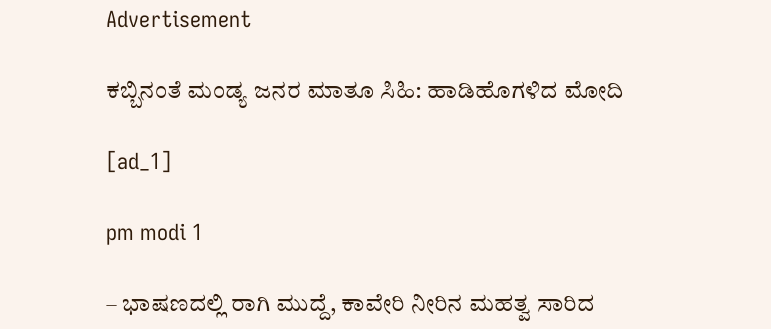Advertisement

ಕಬ್ಬಿನಂತೆ ಮಂಡ್ಯ ಜನರ ಮಾತೂ ಸಿಹಿ: ಹಾಡಿಹೊಗಳಿದ ಮೋದಿ

[ad_1]

pm modi 1

– ಭಾಷಣದಲ್ಲಿ ರಾಗಿ ಮುದ್ದೆ, ಕಾವೇರಿ ನೀರಿನ ಮಹತ್ವ ಸಾರಿದ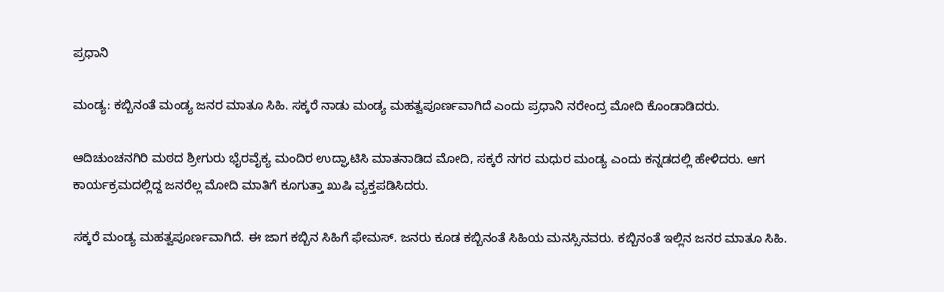ಪ್ರಧಾನಿ

ಮಂಡ್ಯ: ಕಬ್ಬಿನಂತೆ ಮಂಡ್ಯ ಜನರ ಮಾತೂ ಸಿಹಿ. ಸಕ್ಕರೆ ನಾಡು ಮಂಡ್ಯ ಮಹತ್ವಪೂರ್ಣವಾಗಿದೆ ಎಂದು ಪ್ರಧಾನಿ ನರೇಂದ್ರ ಮೋದಿ ಕೊಂಡಾಡಿದರು.

ಆದಿಚುಂಚನಗಿರಿ ಮಠದ ಶ್ರೀಗುರು ಭೈರವೈಕ್ಯ ಮಂದಿರ ಉದ್ಘಾಟಿಸಿ ಮಾತನಾಡಿದ ಮೋದಿ, ಸಕ್ಕರೆ ನಗರ ಮಧುರ ಮಂಡ್ಯ ಎಂದು ಕನ್ನಡದಲ್ಲಿ ಹೇಳಿದರು. ಆಗ ಕಾರ್ಯಕ್ರಮದಲ್ಲಿದ್ದ ಜನರೆಲ್ಲ ಮೋದಿ ಮಾತಿಗೆ ಕೂಗುತ್ತಾ ಖುಷಿ ವ್ಯಕ್ತಪಡಿಸಿದರು.

ಸಕ್ಕರೆ ಮಂಡ್ಯ ಮಹತ್ವಪೂರ್ಣವಾಗಿದೆ. ಈ ಜಾಗ ಕಬ್ಬಿನ ಸಿಹಿಗೆ ಫೇಮಸ್. ಜನರು ಕೂಡ ಕಬ್ಬಿನಂತೆ ಸಿಹಿಯ ಮನಸ್ಸಿನವರು. ಕಬ್ಬಿನಂತೆ ಇಲ್ಲಿನ ಜನರ ಮಾತೂ ಸಿಹಿ.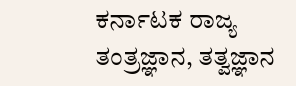ಕರ್ನಾಟಕ ರಾಜ್ಯ ತಂತ್ರಜ್ಞಾನ, ತತ್ವಜ್ಞಾನ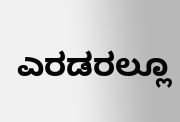ಎರಡರಲ್ಲೂ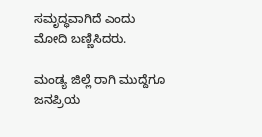ಸಮೃದ್ಧವಾಗಿದೆ ಎಂದು ಮೋದಿ ಬಣ್ಣಿಸಿದರು.

ಮಂಡ್ಯ ಜಿಲ್ಲೆ ರಾಗಿ ಮುದ್ದೆಗೂ ಜನಪ್ರಿಯ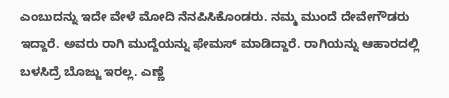ಎಂಬುದನ್ನು ಇದೇ ವೇಳೆ ಮೋದಿ ನೆನಪಿಸಿಕೊಂಡರು. ನಮ್ಮ ಮುಂದೆ ದೇವೇಗೌಡರು ಇದ್ದಾರೆ. ಅವರು ರಾಗಿ ಮುದ್ದೆಯನ್ನು ಫೇಮಸ್ ಮಾಡಿದ್ದಾರೆ. ರಾಗಿಯನ್ನು ಆಹಾರದಲ್ಲಿ ಬಳಸಿದ್ರೆ ಬೊಜ್ಜು ಇರಲ್ಲ. ಎಣ್ಣೆ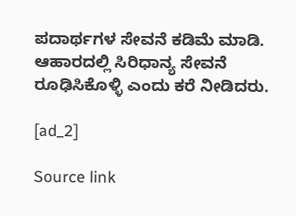ಪದಾರ್ಥಗಳ ಸೇವನೆ ಕಡಿಮೆ ಮಾಡಿ. ಆಹಾರದಲ್ಲಿ ಸಿರಿಧಾನ್ಯ ಸೇವನೆ ರೂಢಿಸಿಕೊಳ್ಳಿ ಎಂದು ಕರೆ ನೀಡಿದರು.

[ad_2]

Source link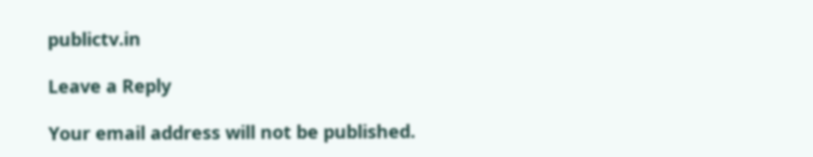publictv.in

Leave a Reply

Your email address will not be published.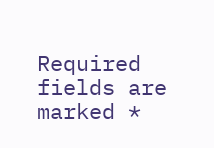Required fields are marked *